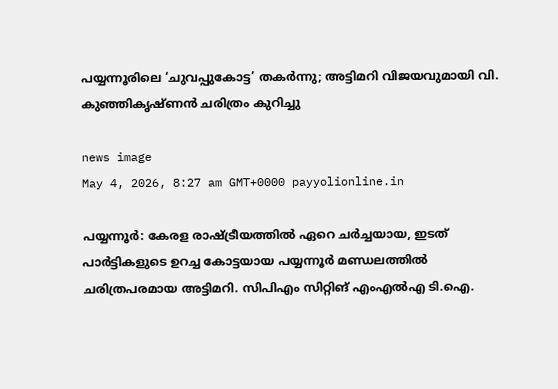പയ്യന്നൂരിലെ ‘ചുവപ്പുകോട്ട’ തകർന്നു; അട്ടിമറി വിജയവുമായി വി. കുഞ്ഞികൃഷ്ണൻ ചരിത്രം കുറിച്ചു

news image
May 4, 2026, 8:27 am GMT+0000 payyolionline.in

പയ്യന്നൂർ: കേരള രാഷ്ട്രീയത്തിൽ ഏറെ ചർച്ചയായ, ഇടത് പാർട്ടികളുടെ ഉറച്ച കോട്ടയായ പയ്യന്നൂർ മണ്ഡലത്തിൽ ചരിത്രപരമായ അട്ടിമറി. സിപിഎം സിറ്റിങ് എംഎൽഎ ടി.ഐ.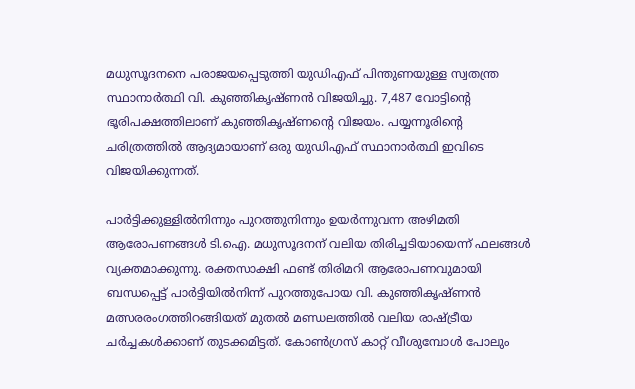മധുസൂദനനെ പരാജയപ്പെടുത്തി യുഡിഎഫ് പിന്തുണയുള്ള സ്വതന്ത്ര സ്ഥാനാർത്ഥി വി. കുഞ്ഞികൃഷ്ണൻ വിജയിച്ചു. 7,487 വോട്ടിന്റെ ഭൂരിപക്ഷത്തിലാണ് കുഞ്ഞികൃഷ്ണന്റെ വിജയം. പയ്യന്നൂരിന്റെ ചരിത്രത്തിൽ ആദ്യമായാണ് ഒരു യുഡിഎഫ് സ്ഥാനാർത്ഥി ഇവിടെ വിജയിക്കുന്നത്.

പാർട്ടിക്കുള്ളിൽനിന്നും പുറത്തുനിന്നും ഉയർന്നുവന്ന അഴിമതി ആരോപണങ്ങൾ ടി.ഐ. മധുസൂദനന് വലിയ തിരിച്ചടിയായെന്ന് ഫലങ്ങൾ വ്യക്തമാക്കുന്നു. രക്തസാക്ഷി ഫണ്ട് തിരിമറി ആരോപണവുമായി ബന്ധപ്പെട്ട് പാർട്ടിയിൽനിന്ന് പുറത്തുപോയ വി. കുഞ്ഞികൃഷ്ണൻ മത്സരരംഗത്തിറങ്ങിയത് മുതൽ മണ്ഡലത്തിൽ വലിയ രാഷ്ട്രീയ ചർച്ചകൾക്കാണ് തുടക്കമിട്ടത്. കോൺഗ്രസ് കാറ്റ് വീശുമ്പോൾ പോലും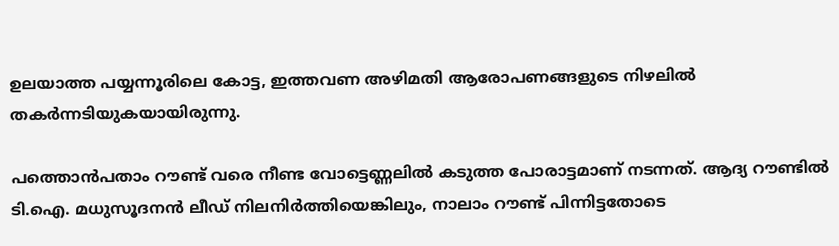ഉലയാത്ത പയ്യന്നൂരിലെ കോട്ട, ഇത്തവണ അഴിമതി ആരോപണങ്ങളുടെ നിഴലിൽ തകർന്നടിയുകയായിരുന്നു.

പത്തൊൻപതാം റൗണ്ട് വരെ നീണ്ട വോട്ടെണ്ണലിൽ കടുത്ത പോരാട്ടമാണ് നടന്നത്. ആദ്യ റൗണ്ടിൽ ടി.ഐ. മധുസൂദനൻ ലീഡ് നിലനിർത്തിയെങ്കിലും, നാലാം റൗണ്ട് പിന്നിട്ടതോടെ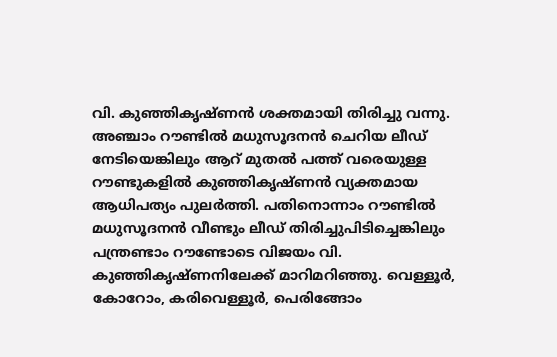വി. കുഞ്ഞികൃഷ്ണൻ ശക്തമായി തിരിച്ചു വന്നു. അഞ്ചാം റൗണ്ടിൽ മധുസൂദനൻ ചെറിയ ലീഡ് നേടിയെങ്കിലും ആറ് മുതൽ പത്ത് വരെയുള്ള റൗണ്ടുകളിൽ കുഞ്ഞികൃഷ്ണൻ വ്യക്തമായ ആധിപത്യം പുലർത്തി. പതിനൊന്നാം റൗണ്ടിൽ മധുസൂദനൻ വീണ്ടും ലീഡ് തിരിച്ചുപിടിച്ചെങ്കിലും പന്ത്രണ്ടാം റൗണ്ടോടെ വിജയം വി. കുഞ്ഞികൃഷ്ണനിലേക്ക് മാറിമറിഞ്ഞു. വെള്ളൂർ, കോറോം, കരിവെള്ളൂർ, പെരിങ്ങോം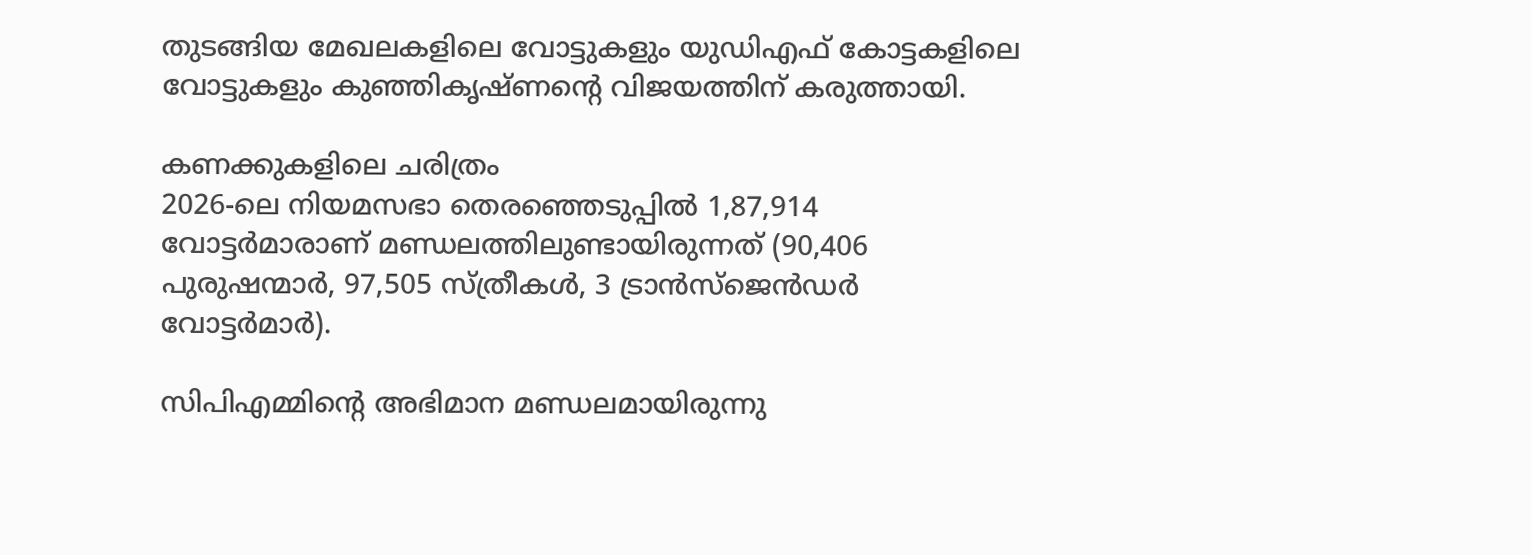തുടങ്ങിയ മേഖലകളിലെ വോട്ടുകളും യുഡിഎഫ് കോട്ടകളിലെ വോട്ടുകളും കുഞ്ഞികൃഷ്ണന്റെ വിജയത്തിന് കരുത്തായി.

കണക്കുകളിലെ ചരിത്രം
2026-ലെ നിയമസഭാ തെരഞ്ഞെടുപ്പിൽ 1,87,914 വോട്ടർമാരാണ് മണ്ഡലത്തിലുണ്ടായിരുന്നത് (90,406 പുരുഷന്മാർ, 97,505 സ്ത്രീകൾ, 3 ട്രാൻസ്ജെൻഡർ വോട്ടർമാർ).

സിപിഎമ്മിന്റെ അഭിമാന മണ്ഡലമായിരുന്നു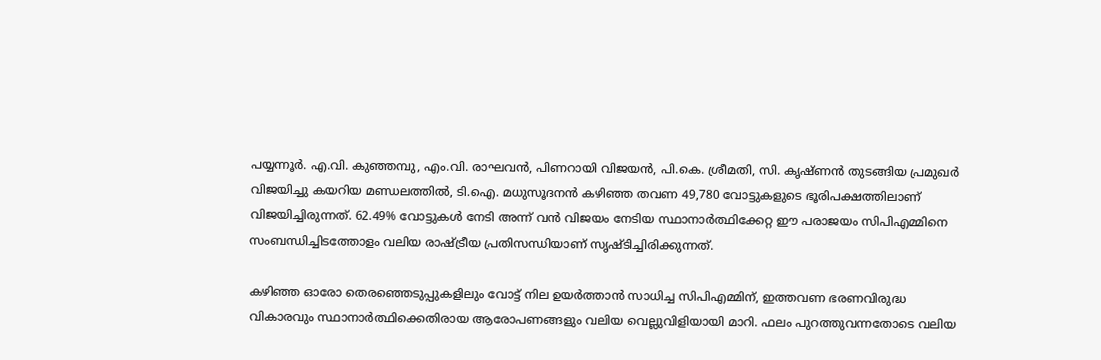പയ്യന്നൂർ. എ.വി. കുഞ്ഞമ്പു, എം.വി. രാഘവൻ, പിണറായി വിജയൻ, പി.കെ. ശ്രീമതി, സി. കൃഷ്ണൻ തുടങ്ങിയ പ്രമുഖർ വിജയിച്ചു കയറിയ മണ്ഡലത്തിൽ, ടി.ഐ. മധുസൂദനൻ കഴിഞ്ഞ തവണ 49,780 വോട്ടുകളുടെ ഭൂരിപക്ഷത്തിലാണ് വിജയിച്ചിരുന്നത്. 62.49% വോട്ടുകൾ നേടി അന്ന് വൻ വിജയം നേടിയ സ്ഥാനാർത്ഥിക്കേറ്റ ഈ പരാജയം സിപിഎമ്മിനെ സംബന്ധിച്ചിടത്തോളം വലിയ രാഷ്ട്രീയ പ്രതിസന്ധിയാണ് സൃഷ്ടിച്ചിരിക്കുന്നത്.

കഴിഞ്ഞ ഓരോ തെരഞ്ഞെടുപ്പുകളിലും വോട്ട് നില ഉയർത്താൻ സാധിച്ച സിപിഎമ്മിന്, ഇത്തവണ ഭരണവിരുദ്ധ വികാരവും സ്ഥാനാർത്ഥിക്കെതിരായ ആരോപണങ്ങളും വലിയ വെല്ലുവിളിയായി മാറി. ഫലം പുറത്തുവന്നതോടെ വലിയ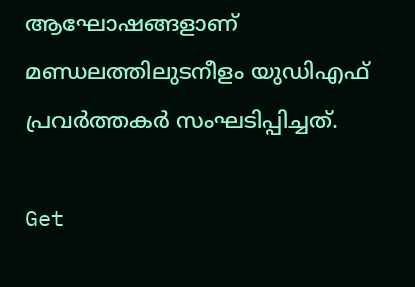ആഘോഷങ്ങളാണ് മണ്ഡലത്തിലുടനീളം യുഡിഎഫ് പ്രവർത്തകർ സംഘടിപ്പിച്ചത്.

Get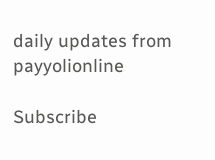daily updates from payyolionline

Subscribe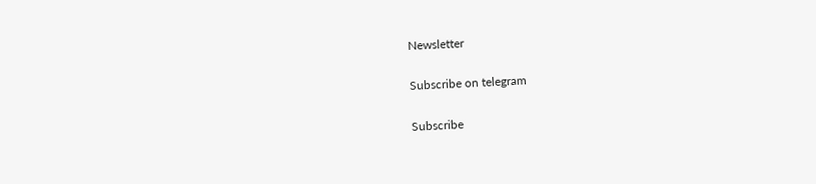Newsletter

Subscribe on telegram

Subscribe